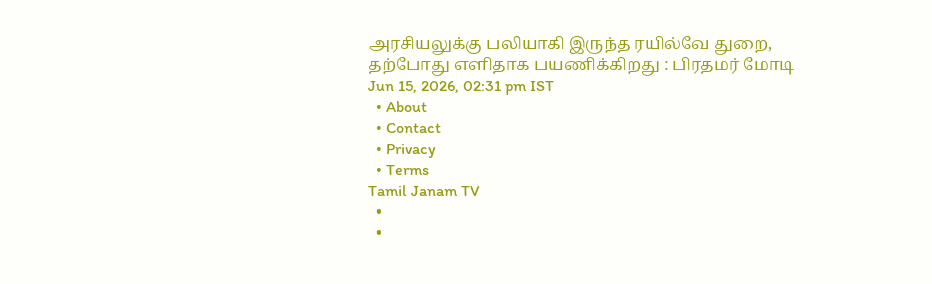அரசியலுக்கு பலியாகி இருந்த ரயில்வே துறை, தற்போது எளிதாக பயணிக்கிறது : பிரதமர் மோடி
Jun 15, 2026, 02:31 pm IST
  • About
  • Contact
  • Privacy
  • Terms
Tamil Janam TV
  •
  •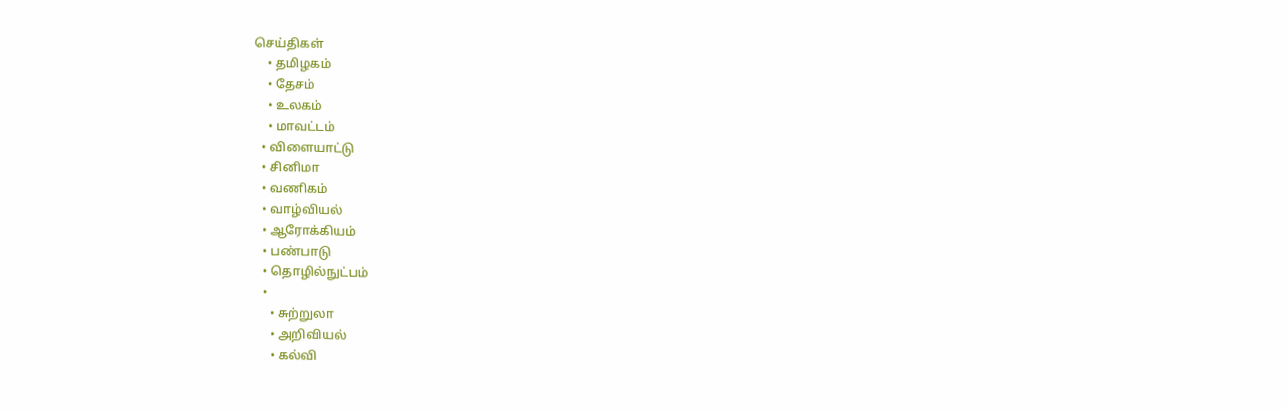செய்திகள்
    • தமிழகம்
    • தேசம்
    • உலகம்
    • மாவட்டம்
  • விளையாட்டு
  • சினிமா
  • வணிகம்
  • வாழ்வியல்
  • ஆரோக்கியம்
  • பண்பாடு
  • தொழில்நுட்பம்
  •
    • சுற்றுலா
    • அறிவியல்
    • கல்வி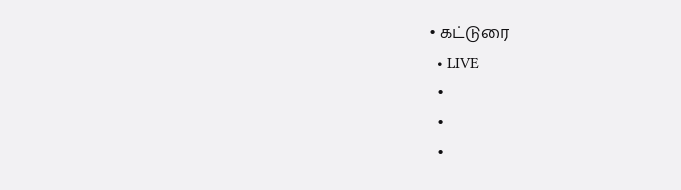• கட்டுரை
  • LIVE
  •
  •
  •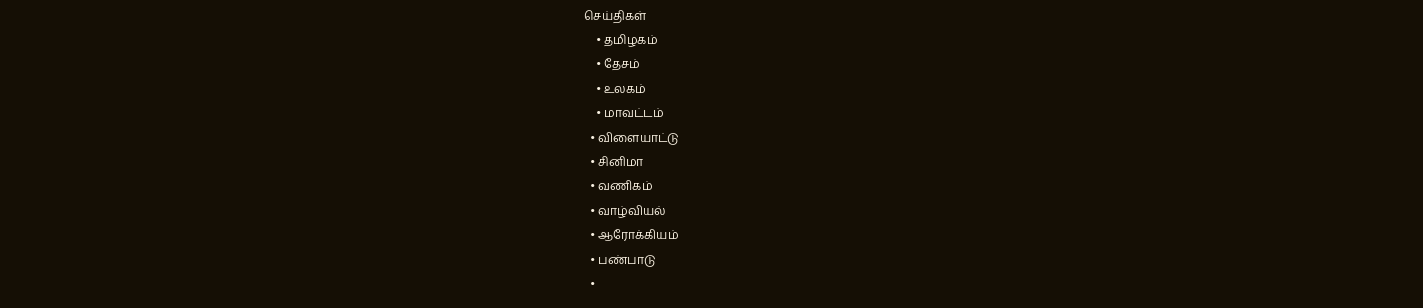செய்திகள்
    • தமிழகம்
    • தேசம்
    • உலகம்
    • மாவட்டம்
  • விளையாட்டு
  • சினிமா
  • வணிகம்
  • வாழ்வியல்
  • ஆரோக்கியம்
  • பண்பாடு
  •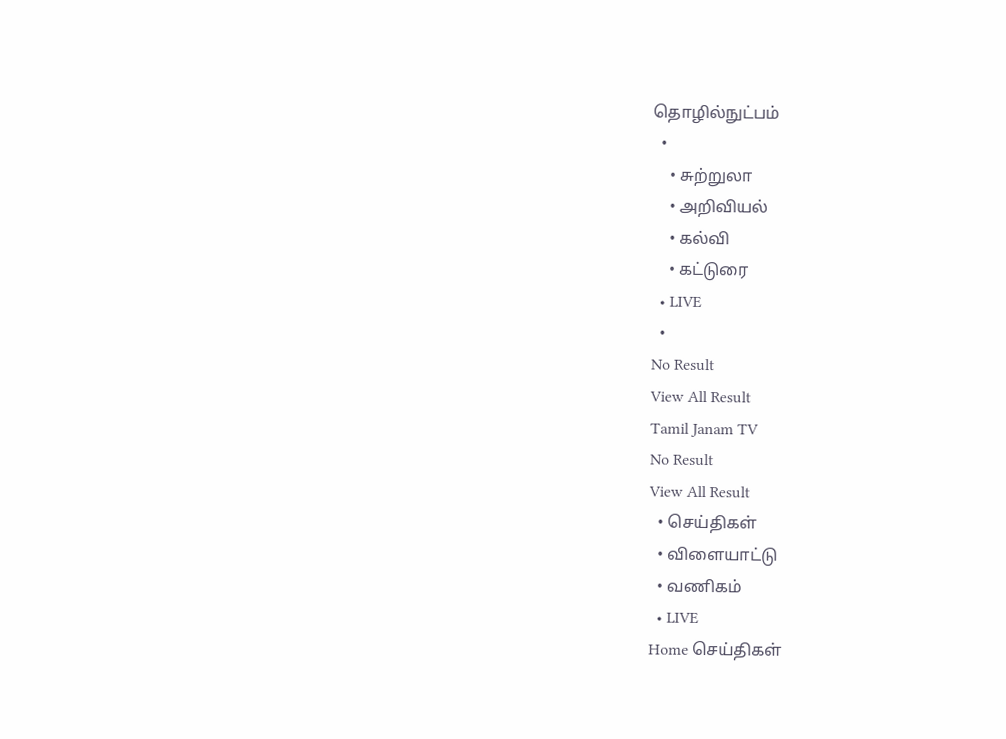தொழில்நுட்பம்
  •
    • சுற்றுலா
    • அறிவியல்
    • கல்வி
    • கட்டுரை
  • LIVE
  •
No Result
View All Result
Tamil Janam TV
No Result
View All Result
  • செய்திகள்
  • விளையாட்டு
  • வணிகம்
  • LIVE
Home செய்திகள்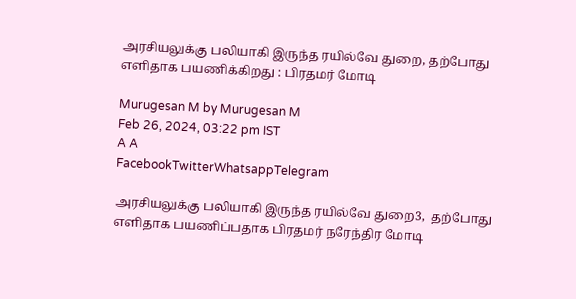அரசியலுக்கு பலியாகி இருந்த ரயில்வே துறை, தற்போது எளிதாக பயணிக்கிறது : பிரதமர் மோடி

Murugesan M by Murugesan M
Feb 26, 2024, 03:22 pm IST
A A
FacebookTwitterWhatsappTelegram

அரசியலுக்கு பலியாகி இருந்த ரயில்வே துறை3,  தற்போது எளிதாக பயணிப்பதாக பிரதமர் நரேந்திர மோடி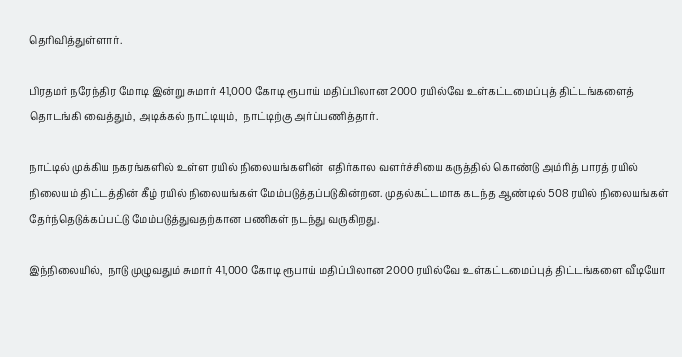தெரிவித்துள்ளார்.

பிரதமர் நரேந்திர மோடி இன்று சுமார் 41,000 கோடி ரூபாய் மதிப்பிலான 2000 ரயில்வே உள்கட்டமைப்புத் திட்டங்களைத் தொடங்கி வைத்தும், அடிக்கல் நாட்டியும்,  நாட்டிற்கு அர்ப்பணித்தார்.

நாட்டில் முக்கிய நகரங்களில் உள்ள ரயில் நிலையங்களின்  எதிர்கால வளர்ச்சியை கருத்தில் கொண்டு அம்ரித் பாரத் ரயில் நிலையம் திட்டத்தின் கீழ் ரயில் நிலையங்கள் மேம்படுத்தப்படுகின்றன. முதல்கட்டமாக கடந்த ஆண்டில் 508 ரயில் நிலையங்கள் தேர்ந்தெடுக்கப்பட்டு மேம்படுத்துவதற்கான பணிகள் நடந்து வருகிறது.

இந்நிலையில்,  நாடு முழுவதும் சுமார் 41,000 கோடி ரூபாய் மதிப்பிலான 2000 ரயில்வே உள்கட்டமைப்புத் திட்டங்களை வீடியோ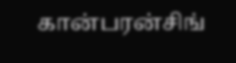கான்பரன்சிங்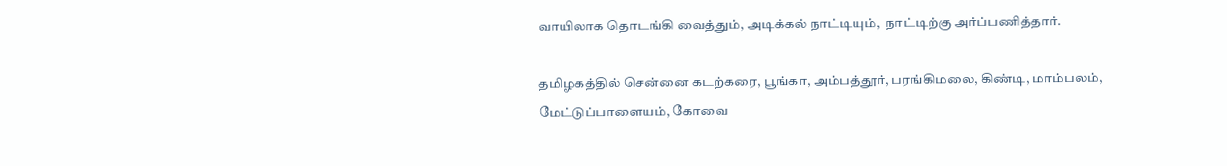வாயிலாக தொடங்கி வைத்தும், அடிக்கல் நாட்டியும்,  நாட்டிற்கு அர்ப்பணித்தார்.

தமிழகத்தில் சென்னை கடற்கரை, பூங்கா, அம்பத்தூர், பரங்கிமலை, கிண்டி, மாம்பலம், மேட்டுப்பாளையம், கோவை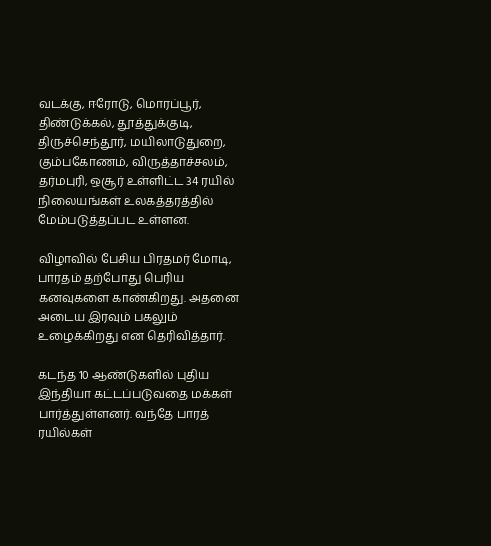வடக்கு, ஈரோடு, மொரப்பூர், திண்டுக்கல், தூத்துக்குடி,  திருச்செந்தூர், மயிலாடுதுறை, கும்பகோணம், விருத்தாச்சலம், தர்மபுரி, ஒசூர் உள்ளிட்ட 34 ரயில் நிலையங்கள் உலகத்தரத்தில் மேம்படுத்தப்பட உள்ளன.

விழாவில் பேசிய பிரதமர் மோடி, பாரதம் தற்போது பெரிய கனவுகளை காண்கிறது. அதனை அடைய இரவும் பகலும் உழைக்கிறது என தெரிவித்தார்.

கடந்த 10 ஆண்டுகளில் புதிய இந்தியா கட்டப்படுவதை மக்கள் பார்த்துள்ளனர். வந்தே பாரத் ரயில்கள்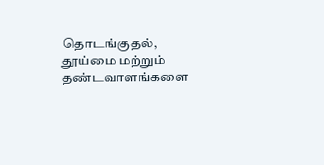தொடங்குதல், தூய்மை மற்றும் தண்டவாளங்களை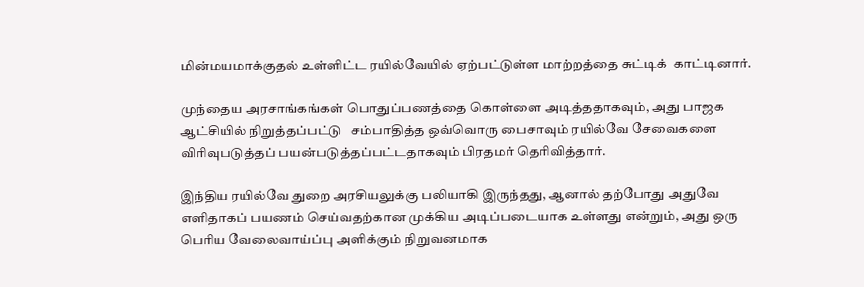மின்மயமாக்குதல் உள்ளிட்ட ரயில்வேயில் ஏற்பட்டுள்ள மாற்றத்தை சுட்டிக்  காட்டினார்.

முந்தைய அரசாங்கங்கள் பொதுப்பணத்தை கொள்ளை அடித்ததாகவும், அது பாஜக ஆட்சியில் நிறுத்தப்பட்டு   சம்பாதித்த ஒவ்வொரு பைசாவும் ரயில்வே சேவைகளை விரிவுபடுத்தப் பயன்படுத்தப்பட்டதாகவும் பிரதமர் தெரிவித்தார்.

இந்திய ரயில்வே துறை அரசியலுக்கு பலியாகி இருந்தது, ஆனால் தற்போது அதுவே எளிதாகப் பயணம் செய்வதற்கான முக்கிய அடிப்படையாக உள்ளது என்றும், அது ஒரு பெரிய வேலைவாய்ப்பு அளிக்கும் நிறுவனமாக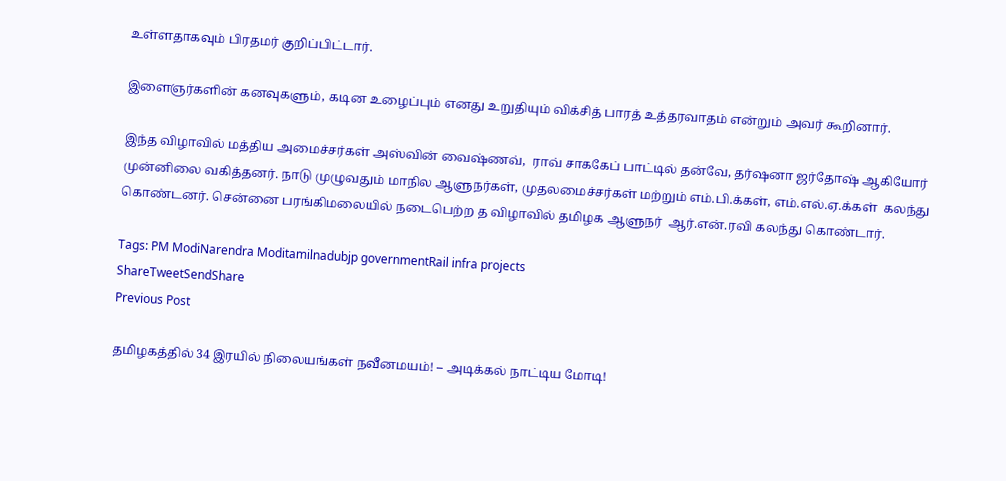உள்ளதாகவும் பிரதமர் குறிப்பிட்டார்.

இளைஞர்களின் கனவுகளும், கடின உழைப்பும் எனது உறுதியும் விக்சித் பாரத் உத்தரவாதம் என்றும் அவர் கூறினார்.

இந்த விழாவில் மத்திய அமைச்சர்கள் அஸ்வின் வைஷ்ணவ்,  ராவ் சாககேப் பாட்டில் தன்வே, தர்ஷனா ஜர்தோஷ் ஆகியோர் முன்னிலை வகித்தனர். நாடு முழுவதும் மாநில ஆளுநர்கள், முதலமைச்சர்கள் மற்றும் எம்.பி.க்கள், எம்.எல்.ஏ.க்கள்  கலந்து கொண்டனர். சென்னை பரங்கிமலையில் நடைபெற்ற த விழாவில் தமிழக ஆளுநர்  ஆர்.என்.ரவி கலந்து கொண்டார்.

Tags: PM ModiNarendra Moditamilnadubjp governmentRail infra projects
ShareTweetSendShare
Previous Post

தமிழகத்தில் 34 இரயில் நிலையங்கள் நவீனமயம்! – அடிக்கல் நாட்டிய மோடி!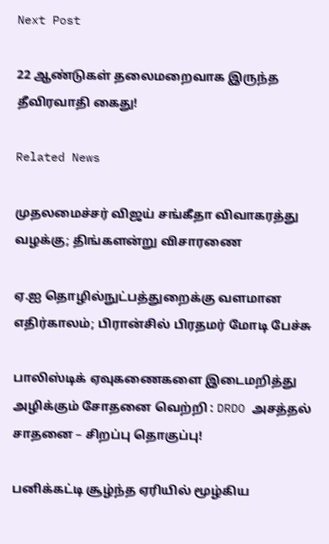Next Post

22 ஆண்டுகள் தலைமறைவாக இருந்த தீவிரவாதி கைது!

Related News

முதலமைச்சர் விஜய் சங்கீதா விவாகரத்து வழக்கு; திங்களன்று விசாரணை

ஏ.ஐ தொழில்நுட்பத்துறைக்கு வளமான எதிர்காலம்; பிரான்சில் பிரதமர் மோடி பேச்சு

பாலிஸ்டிக் ஏவுகணைகளை இடைமறித்து அழிக்கும் சோதனை வெற்றி : DRDO அசத்தல் சாதனை – சிறப்பு தொகுப்பு!

பனிக்கட்டி சூழ்ந்த ஏரியில் மூழ்கிய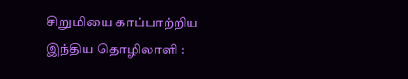சிறுமியை காப்பாற்றிய இந்திய தொழிலாளி :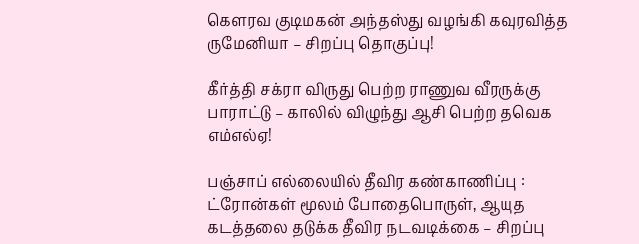கெளரவ குடிமகன் அந்தஸ்து வழங்கி கவுரவித்த ருமேனியா – சிறப்பு தொகுப்பு!

கீர்த்தி சக்ரா விருது பெற்ற ராணுவ வீரருக்கு பாராட்டு – காலில் விழுந்து ஆசி பெற்ற தவெக எம்எல்ஏ!

பஞ்சாப் எல்லையில் தீவிர கண்காணிப்பு : ட்ரோன்கள் மூலம் போதைபொருள், ஆயுத கடத்தலை தடுக்க தீவிர நடவடிக்கை – சிறப்பு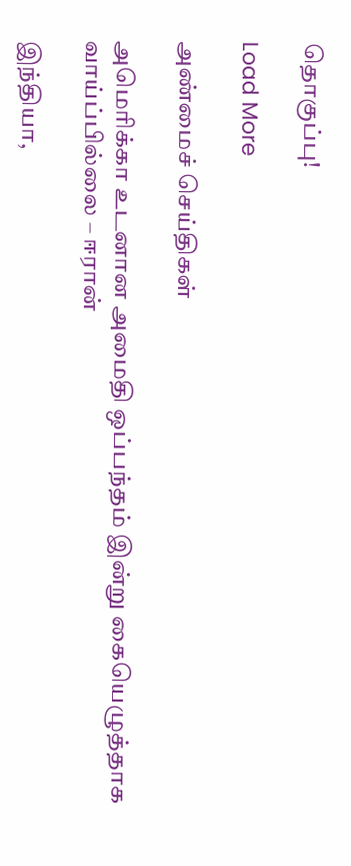தொகுப்பு!

Load More

அண்மைச் செய்திகள்

அமெரிக்கா உடனான அமைதி ஒப்பந்தம் இன்று கையெழுத்தாக வாய்ப்பில்லை – ஈரான்

இந்தியா,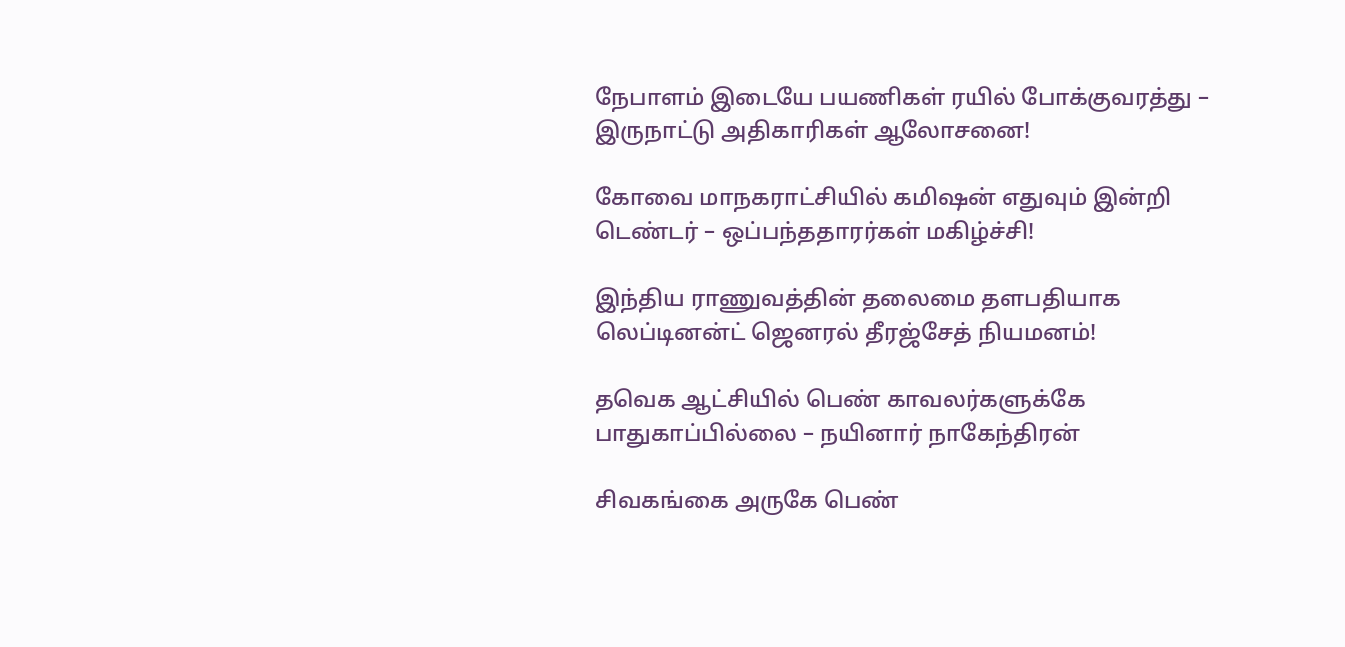நேபாளம் இடையே பயணிகள் ரயில் போக்குவரத்து – இருநாட்டு அதிகாரிகள் ஆலோசனை!

கோவை மாநகராட்சியில் கமிஷன் எதுவும் இன்றி டெண்டர் – ஒப்பந்ததாரர்கள் மகிழ்ச்சி!

இந்திய ராணுவத்தின் தலைமை தளபதியாக லெப்டினன்ட் ஜெனரல் தீரஜ்சேத் நியமனம்!

தவெக ஆட்சியில் பெண் காவலர்களுக்கே பாதுகாப்பில்லை – நயினார் நாகேந்திரன்

சிவகங்கை அருகே பெண்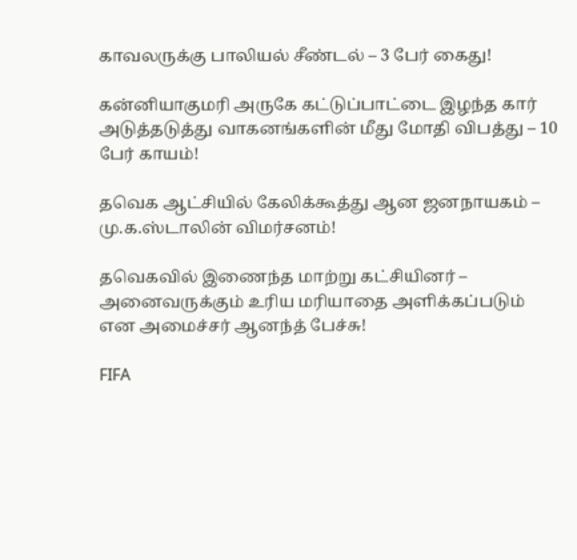காவலருக்கு பாலியல் சீண்டல் – 3 பேர் கைது!

கன்னியாகுமரி அருகே கட்டுப்பாட்டை இழந்த கார் அடுத்தடுத்து வாகனங்களின் மீது மோதி விபத்து – 10 பேர் காயம்!

தவெக ஆட்சியில் கேலிக்கூத்து ஆன ஜனநாயகம் – மு.க.ஸ்டாலின் விமர்சனம்!

தவெகவில் இணைந்த மாற்று கட்சியினர் – அனைவருக்கும் உரிய மரியாதை அளிக்கப்படும் என அமைச்சர் ஆனந்த் பேச்சு!

FIFA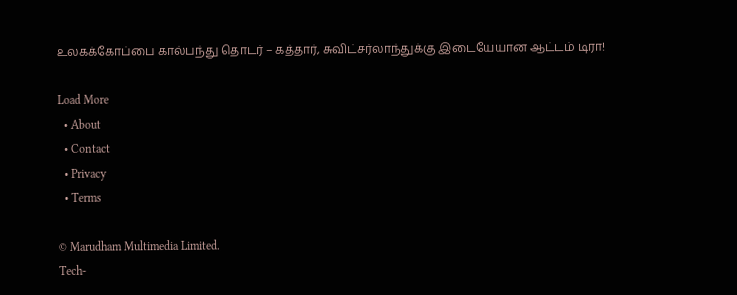உலகக்கோப்பை கால்பந்து தொடர் – கத்தார், சுவிட்சர்லாந்துக்கு இடையேயான ஆட்டம் டிரா!

Load More
  • About
  • Contact
  • Privacy
  • Terms

© Marudham Multimedia Limited.
Tech-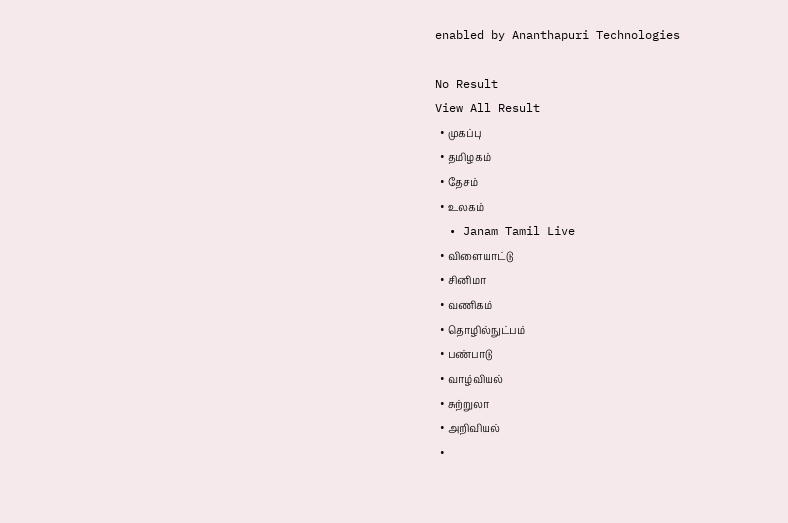enabled by Ananthapuri Technologies

No Result
View All Result
  • முகப்பு
  • தமிழகம்
  • தேசம்
  • உலகம்
  • Janam Tamil Live
  • விளையாட்டு
  • சினிமா
  • வணிகம்
  • தொழில்நுட்பம்
  • பண்பாடு
  • வாழ்வியல்
  • சுற்றுலா
  • அறிவியல்
  •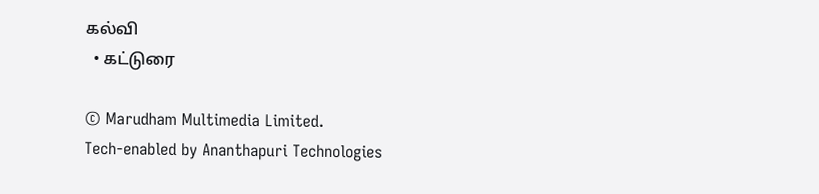கல்வி
  • கட்டுரை

© Marudham Multimedia Limited.
Tech-enabled by Ananthapuri Technologies